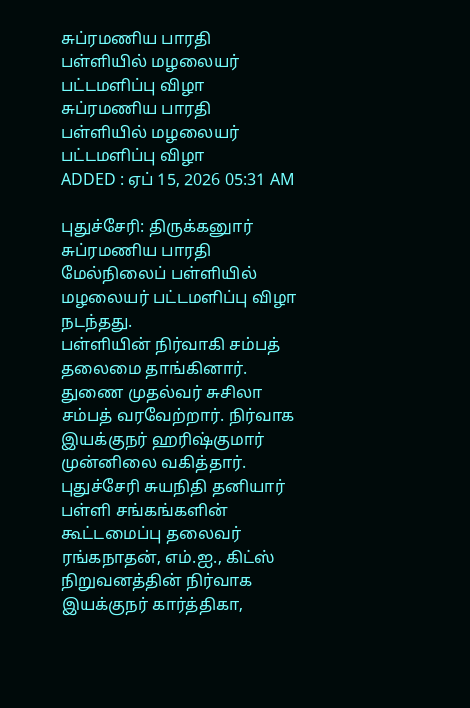சுப்ரமணிய பாரதி பள்ளியில் மழலையர் பட்டமளிப்பு விழா
சுப்ரமணிய பாரதி பள்ளியில் மழலையர் பட்டமளிப்பு விழா
ADDED : ஏப் 15, 2026 05:31 AM

புதுச்சேரி: திருக்கனுார் சுப்ரமணிய பாரதி மேல்நிலைப் பள்ளியில் மழலையர் பட்டமளிப்பு விழா நடந்தது.
பள்ளியின் நிர்வாகி சம்பத் தலைமை தாங்கினார். துணை முதல்வர் சுசிலா சம்பத் வரவேற்றார். நிர்வாக இயக்குநர் ஹரிஷ்குமார் முன்னிலை வகித்தார். புதுச்சேரி சுயநிதி தனியார் பள்ளி சங்கங்களின் கூட்டமைப்பு தலைவர் ரங்கநாதன், எம்.ஐ., கிட்ஸ் நிறுவனத்தின் நிர்வாக இயக்குநர் கார்த்திகா,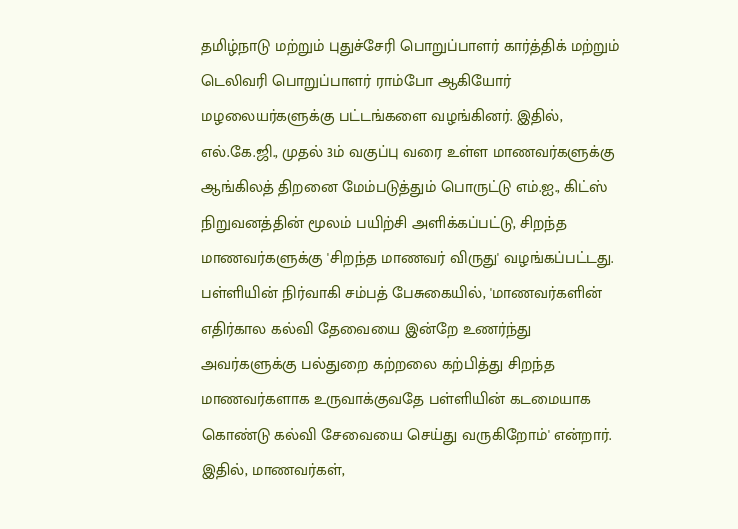தமிழ்நாடு மற்றும் புதுச்சேரி பொறுப்பாளர் கார்த்திக் மற்றும் டெலிவரி பொறுப்பாளர் ராம்போ ஆகியோர் மழலையர்களுக்கு பட்டங்களை வழங்கினர். இதில், எல்.கே.ஜி., முதல் 3ம் வகுப்பு வரை உள்ள மாணவர்களுக்கு ஆங்கிலத் திறனை மேம்படுத்தும் பொருட்டு எம்.ஐ., கிட்ஸ் நிறுவனத்தின் மூலம் பயிற்சி அளிக்கப்பட்டு, சிறந்த மாணவர்களுக்கு 'சிறந்த மாணவர் விருது' வழங்கப்பட்டது.
பள்ளியின் நிர்வாகி சம்பத் பேசுகையில், 'மாணவர்களின் எதிர்கால கல்வி தேவையை இன்றே உணர்ந்து அவர்களுக்கு பல்துறை கற்றலை கற்பித்து சிறந்த மாணவர்களாக உருவாக்குவதே பள்ளியின் கடமையாக கொண்டு கல்வி சேவையை செய்து வருகிறோம்' என்றார்.
இதில், மாணவர்கள்,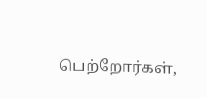பெற்றோர்கள்,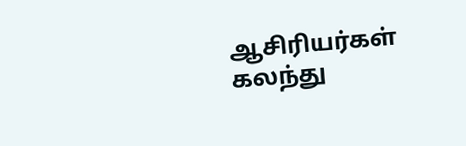ஆசிரியர்கள் கலந்து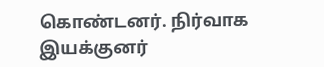கொண்டனர். நிர்வாக இயக்குனர்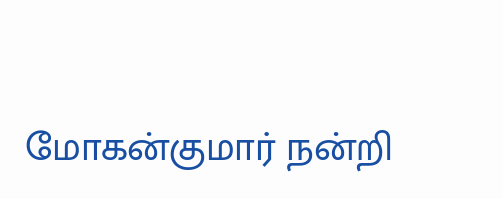மோகன்குமார் நன்றி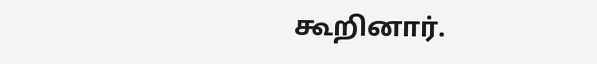கூறினார்.